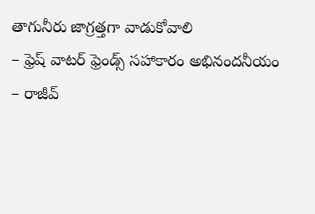తాగునీరు జాగ్రత్తగా వాడుకోవాలి
– ఫ్రెష్ వాటర్ ఫ్రెండ్స్ సహాకారం అభినందనీయం
– రాజీవ్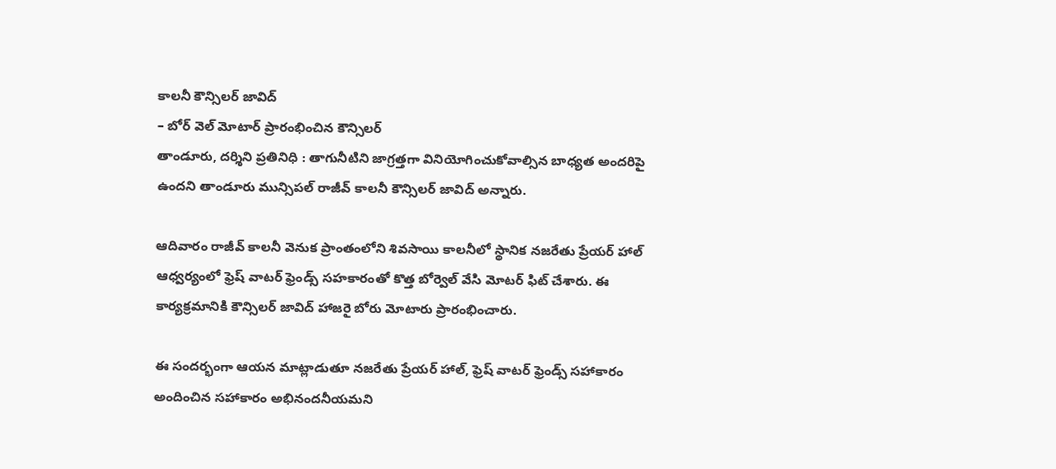కాలనీ కౌన్సిలర్ జావిద్
– బోర్ వెల్ మోటార్ ప్రారంభించిన కౌన్సిలర్
తాండూరు, దర్శిని ప్రతినిధి : తాగునీటిని జాగ్రత్తగా వినియోగించుకోవాల్సిన బాధ్యత అందరిపై ఉందని తాండూరు మున్సిపల్ రాజీవ్ కాలనీ కౌన్సిలర్ జావిద్ అన్నారు.

ఆదివారం రాజీవ్ కాలనీ వెనుక ప్రాంతంలోని శివసాయి కాలనీలో స్థానిక నజరేతు ప్రేయర్ హాల్ ఆధ్వర్యంలో ఫ్రెష్ వాటర్ ఫ్రెండ్స్ సహకారంతో కొత్త బోర్వెల్ వేసి మోటర్ ఫిట్ చేశారు. ఈ కార్యక్రమానికి కౌన్సిలర్ జావిద్ హాజరై బోరు మోటారు ప్రారంభించారు.

ఈ సందర్భంగా ఆయన మాట్లాడుతూ నజరేతు ప్రేయర్ హాల్, ఫ్రెష్ వాటర్ ఫ్రెండ్స్ సహాకారం అందించిన సహాకారం అభినందనీయమని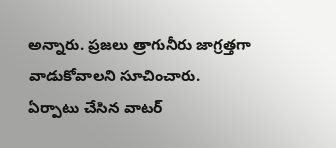అన్నారు. ప్రజలు త్రాగునీరు జాగ్రత్తగా వాడుకోవాలని సూచించారు. ఏర్పాటు చేసిన వాటర్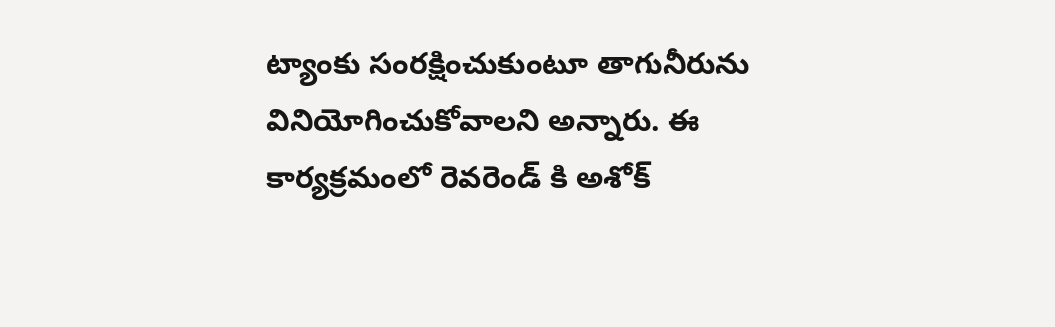ట్యాంకు సంరక్షించుకుంటూ తాగునీరును వినియోగించుకోవాలని అన్నారు. ఈ కార్యక్రమంలో రెవరెండ్ కి అశోక్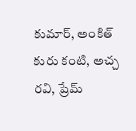కుమార్, అంకిత్ కురు కంటి, అచ్చ రవి, ప్రేమ్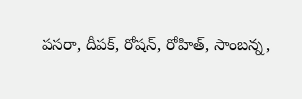పసరా, దీపక్, రోషన్, రోహిత్, సాంబన్న,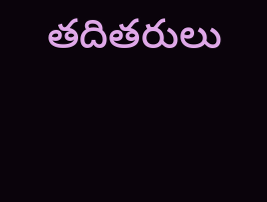తదితరులు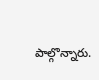పాల్గొన్నారు.